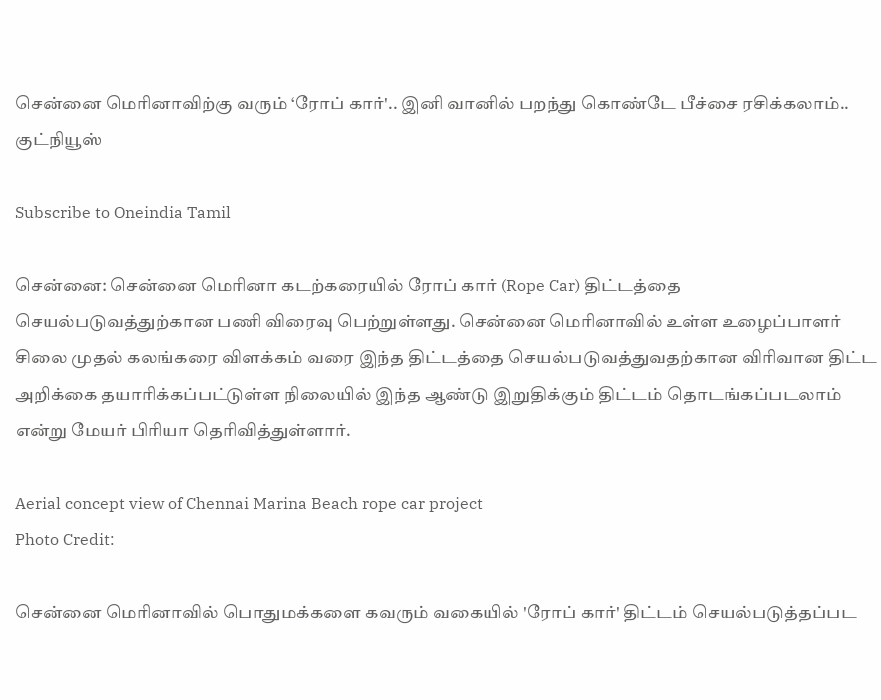சென்னை மெரினாவிற்கு வரும் ‘ரோப் கார்'.. இனி வானில் பறந்து கொண்டே பீச்சை ரசிக்கலாம்.. குட்நியூஸ்

Subscribe to Oneindia Tamil

சென்னை: சென்னை மெரினா கடற்கரையில் ரோப் கார் (Rope Car) திட்டத்தை செயல்படுவத்துற்கான பணி விரைவு பெற்றுள்ளது. சென்னை மெரினாவில் உள்ள உழைப்பாளர் சிலை முதல் கலங்கரை விளக்கம் வரை இந்த திட்டத்தை செயல்படுவத்துவதற்கான விரிவான திட்ட அறிக்கை தயாரிக்கப்பட்டுள்ள நிலையில் இந்த ஆண்டு இறுதிக்கும் திட்டம் தொடங்கப்படலாம் என்று மேயர் பிரியா தெரிவித்துள்ளார்.

Aerial concept view of Chennai Marina Beach rope car project
Photo Credit:

சென்னை மெரினாவில் பொதுமக்களை கவரும் வகையில் 'ரோப் கார்' திட்டம் செயல்படுத்தப்பட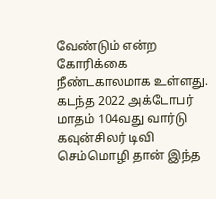வேண்டும் என்ற கோரிக்கை நீண்டகாலமாக உள்ளது. கடந்த 2022 அக்டோபர் மாதம் 104வது வார்டு கவுன்சிலர் டிவி செம்மொழி தான் இந்த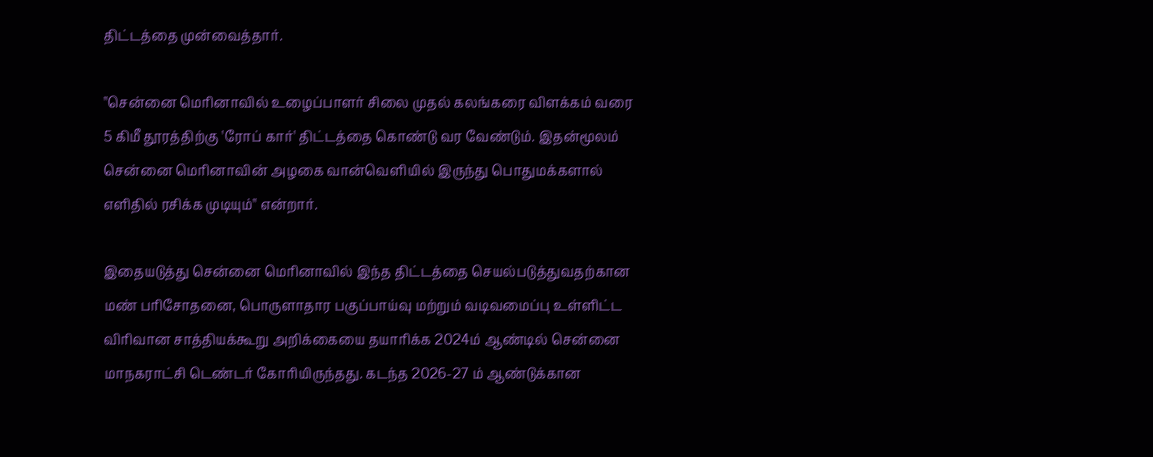திட்டத்தை முன்வைத்தார்.

''சென்னை மெரினாவில் உழைப்பாளர் சிலை முதல் கலங்கரை விளக்கம் வரை 5 கிமீ தூரத்திற்கு 'ரோப் கார்' திட்டத்தை கொண்டு வர வேண்டும். இதன்மூலம் சென்னை மெரினாவின் அழகை வான்வெளியில் இருந்து பொதுமக்களால் எளிதில் ரசிக்க முடியும்'' என்றார்.

இதையடுத்து சென்னை மெரினாவில் இந்த திட்டத்தை செயல்படுத்துவதற்கான மண் பரிசோதனை, பொருளாதார பகுப்பாய்வு மற்றும் வடிவமைப்பு உள்ளிட்ட விரிவான சாத்தியக்கூறு அறிக்கையை தயாரிக்க 2024ம் ஆண்டில் சென்னை மாநகராட்சி டெண்டர் கோரியிருந்தது. கடந்த 2026-27 ம் ஆண்டுக்கான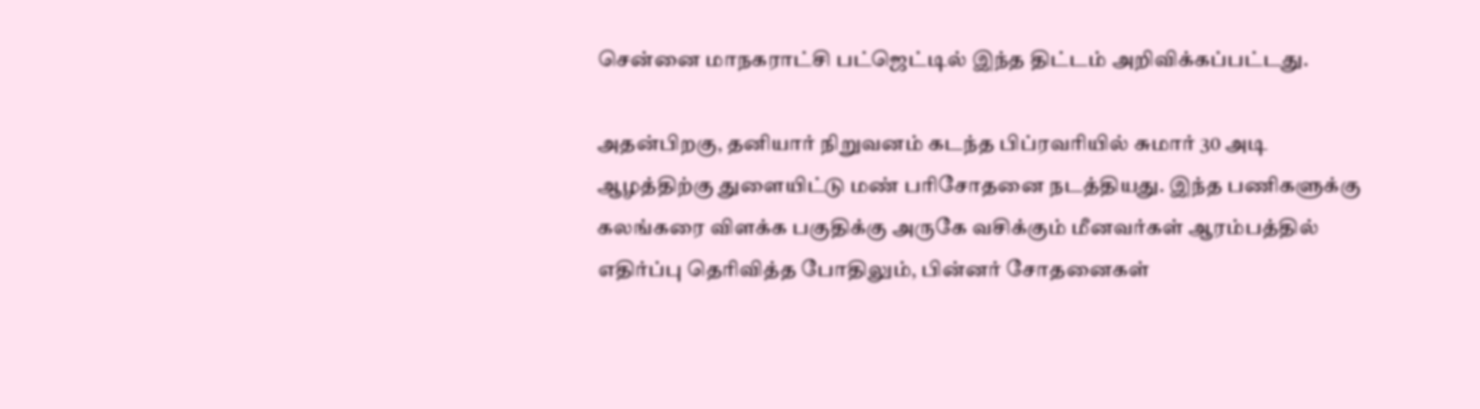சென்னை மாநகராட்சி பட்ஜெட்டில் இந்த திட்டம் அறிவிக்கப்பட்டது.

அதன்பிறகு, தனியார் நிறுவனம் கடந்த பிப்ரவரியில் சுமார் 30 அடி ஆழத்திற்கு துளையிட்டு மண் பரிசோதனை நடத்தியது. இந்த பணிகளுக்கு கலங்கரை விளக்க பகுதிக்கு அருகே வசிக்கும் மீனவர்கள் ஆரம்பத்தில் எதிர்ப்பு தெரிவித்த போதிலும், பின்னர் சோதனைகள்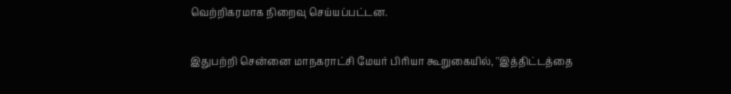வெற்றிகரமாக நிறைவு செய்யப்பட்டன.

இதுபற்றி சென்னை மாநகராட்சி மேயர் பிரியா கூறுகையில், ''இத்திட்டத்தை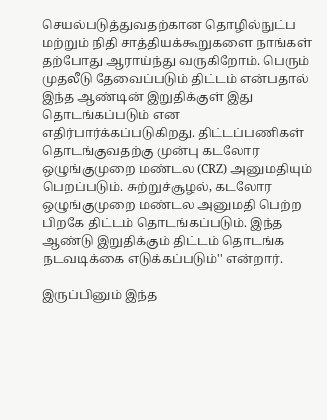செயல்படுத்துவதற்கான தொழில்நுட்ப மற்றும் நிதி சாத்தியக்கூறுகளை நாங்கள் தற்போது ஆராய்ந்து வருகிறோம். பெரும் முதலீடு தேவைப்படும் திட்டம் என்பதால் இந்த ஆண்டின் இறுதிக்குள் இது தொடங்கப்படும் என எதிர்பார்க்கப்படுகிறது. திட்டப்பணிகள் தொடங்குவதற்கு முன்பு கடலோர ஒழுங்குமுறை மண்டல (CRZ) அனுமதியும் பெறப்படும். சுற்றுச்சூழல், கடலோர ஒழுங்குமுறை மண்டல அனுமதி பெற்ற பிறகே திட்டம் தொடங்கப்படும். இந்த ஆண்டு இறுதிக்கும் திட்டம் தொடங்க நடவடிக்கை எடுக்கப்படும்'' என்றார்.

இருப்பினும் இந்த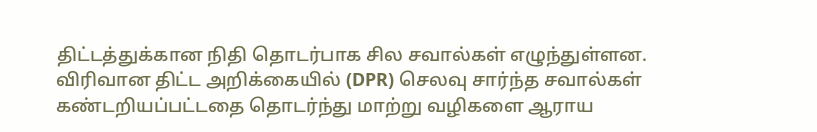திட்டத்துக்கான நிதி தொடர்பாக சில சவால்கள் எழுந்துள்ளன. விரிவான திட்ட அறிக்கையில் (DPR) செலவு சார்ந்த சவால்கள் கண்டறியப்பட்டதை தொடர்ந்து மாற்று வழிகளை ஆராய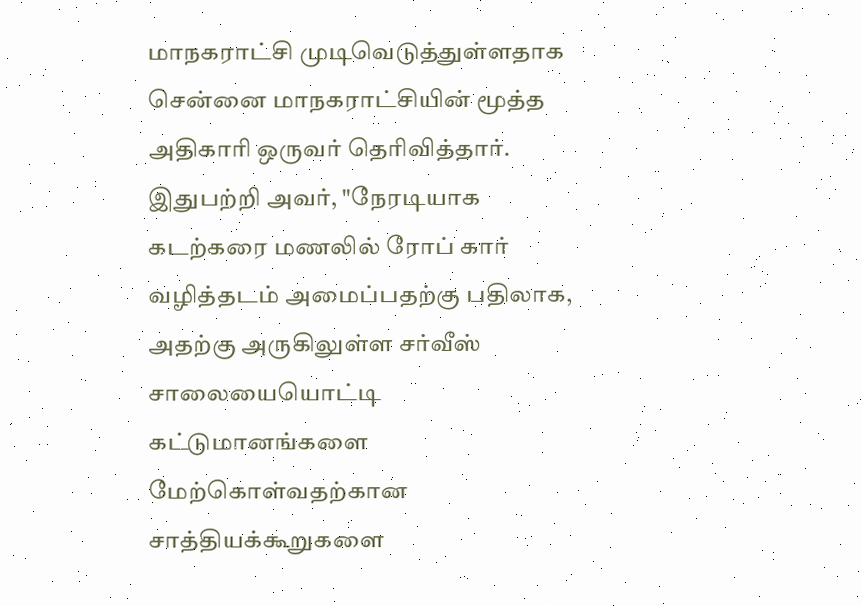மாநகராட்சி முடிவெடுத்துள்ளதாக சென்னை மாநகராட்சியின் மூத்த அதிகாரி ஒருவர் தெரிவித்தார். இதுபற்றி அவர், "நேரடியாக கடற்கரை மணலில் ரோப் கார் வழித்தடம் அமைப்பதற்கு பதிலாக, அதற்கு அருகிலுள்ள சர்வீஸ் சாலையையொட்டி கட்டுமானங்களை மேற்கொள்வதற்கான சாத்தியக்கூறுகளை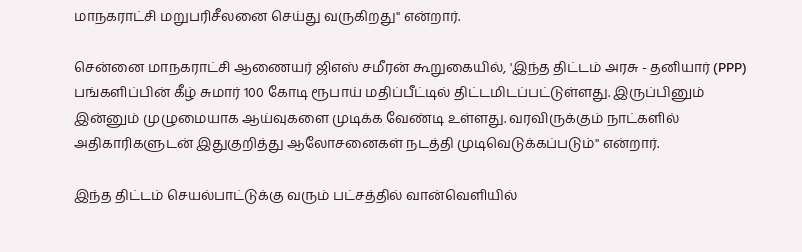மாநகராட்சி மறுபரிசீலனை செய்து வருகிறது'' என்றார்.

சென்னை மாநகராட்சி ஆணையர் ஜிஎஸ் சமீரன் கூறுகையில், 'இந்த திட்டம் அரசு - தனியார் (PPP) பங்களிப்பின் கீழ் சுமார் 100 கோடி ரூபாய் மதிப்பீட்டில் திட்டமிடப்பட்டுள்ளது. இருப்பினும் இன்னும் முழுமையாக ஆய்வுகளை முடிக்க வேண்டி உள்ளது. வரவிருக்கும் நாட்களில் அதிகாரிகளுடன் இதுகுறித்து ஆலோசனைகள் நடத்தி முடிவெடுக்கப்படும்'' என்றார்.

இந்த திட்டம் செயல்பாட்டுக்கு வரும் பட்சத்தில் வான்வெளியில்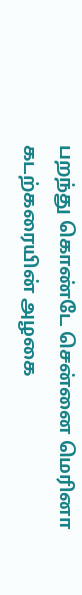பறந்து கொண்டே சென்னை மெரினா கடற்கரையின் அழகை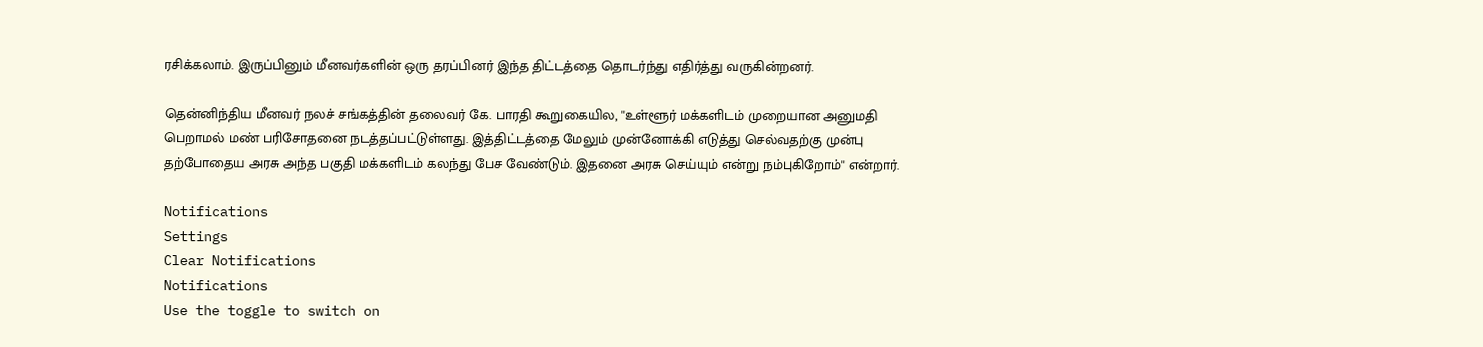ரசிக்கலாம். இருப்பினும் மீனவர்களின் ஒரு தரப்பினர் இந்த திட்டத்தை தொடர்ந்து எதிர்த்து வருகின்றனர்.

தென்னிந்திய மீனவர் நலச் சங்கத்தின் தலைவர் கே. பாரதி கூறுகையில, ''உள்ளூர் மக்களிடம் முறையான அனுமதி பெறாமல் மண் பரிசோதனை நடத்தப்பட்டுள்ளது. இத்திட்டத்தை மேலும் முன்னோக்கி எடுத்து செல்வதற்கு முன்பு தற்போதைய அரசு அந்த பகுதி மக்களிடம் கலந்து பேச வேண்டும். இதனை அரசு செய்யும் என்று நம்புகிறோம்'' என்றார்.

Notifications
Settings
Clear Notifications
Notifications
Use the toggle to switch on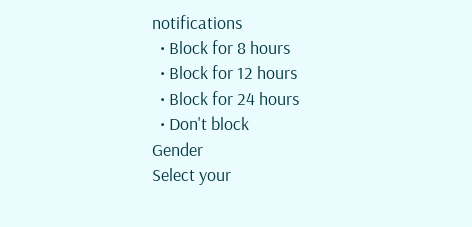notifications
  • Block for 8 hours
  • Block for 12 hours
  • Block for 24 hours
  • Don't block
Gender
Select your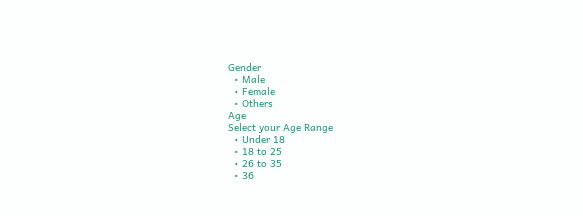Gender
  • Male
  • Female
  • Others
Age
Select your Age Range
  • Under 18
  • 18 to 25
  • 26 to 35
  • 36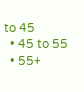to 45
  • 45 to 55
  • 55+